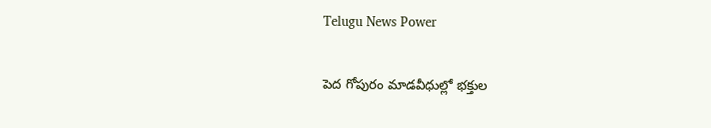Telugu News Power

పెద గోపురం మాడవీధుల్లో భక్తుల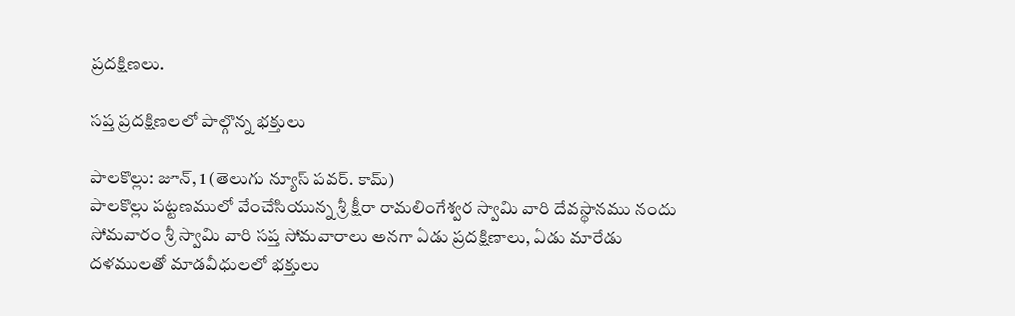ప్రదక్షిణలు.

సప్త ప్రదక్షిణలలో పాల్గొన్న భక్తులు

పాలకొల్లు: జూన్, 1 (తెలుగు న్యూస్ పవర్. కామ్)
పాలకొల్లు పట్టణములో వేంచేసియున్న శ్రీ క్షీరా రామలింగేశ్వర స్వామి వారి దేవస్థానము నందు సోమవారం శ్రీ స్వామి వారి సప్త సోమవారాలు అనగా ఏడు ప్రదక్షిణాలు, ఏడు మారేడు దళములతో మాడవీధులలో భక్తులు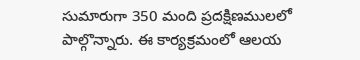సుమారుగా 350 మంది ప్రదక్షిణములలో పాల్గొన్నారు. ఈ కార్యక్రమంలో ఆలయ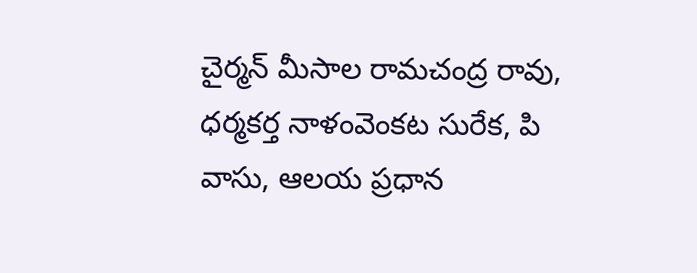చైర్మన్ మీసాల రామచంద్ర రావు, ధర్మకర్త నాళంవెంకట సురేక, పి వాసు, ఆలయ ప్రధాన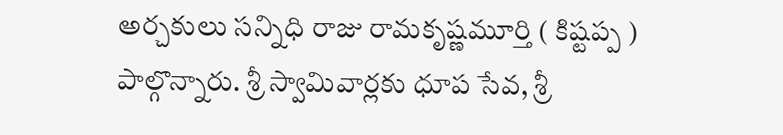అర్చకులు సన్నిధి రాజు రామకృష్ణమూర్తి ( కిష్టప్ప ) పాల్గొన్నారు. శ్రీ స్వామివార్లకు ధూప సేవ, శ్రీ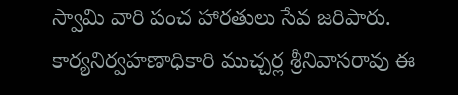స్వామి వారి పంచ హారతులు సేవ జరిపారు. కార్యనిర్వహణాధికారి ముచ్చర్ల శ్రీనివాసరావు ఈ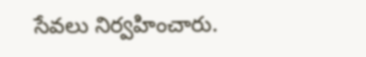సేవలు నిర్వహించారు.